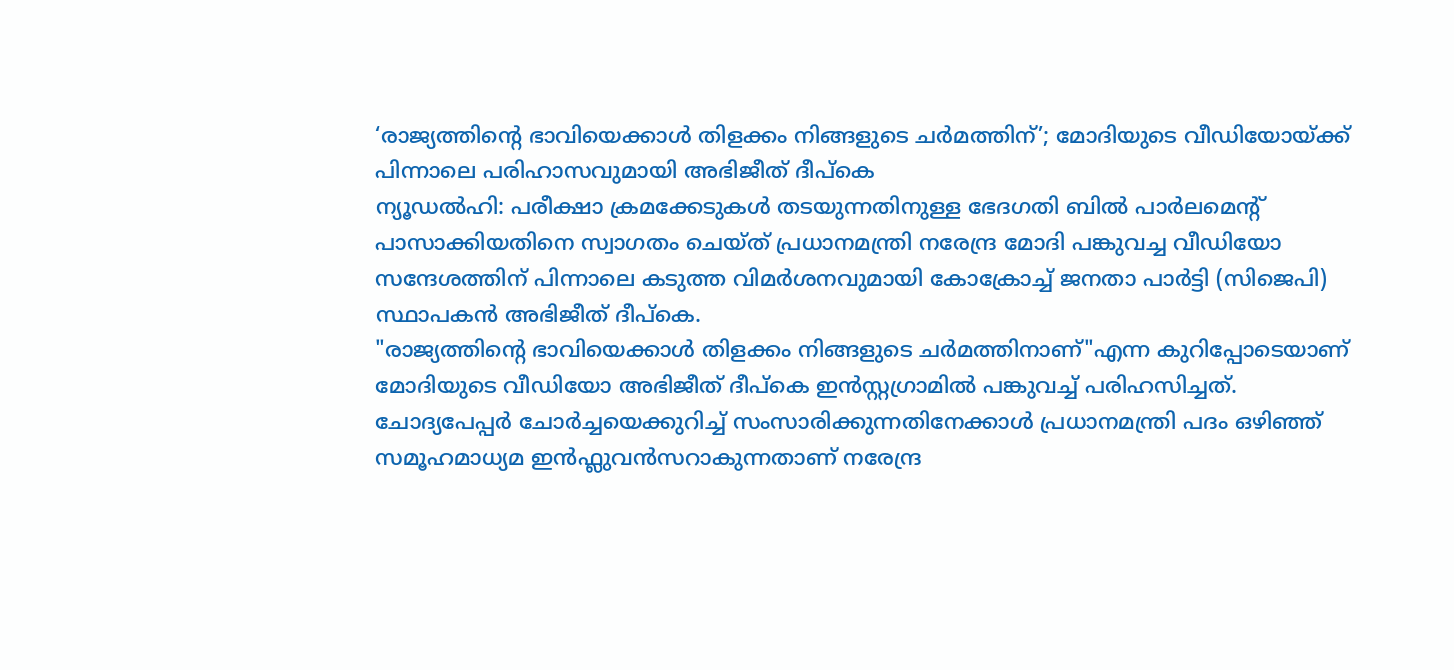‘രാജ്യത്തിന്റെ ഭാവിയെക്കാൾ തിളക്കം നിങ്ങളുടെ ചർമത്തിന്’; മോദിയുടെ വീഡിയോയ്ക്ക് പിന്നാലെ പരിഹാസവുമായി അഭിജീത് ദീപ്കെ
ന്യൂഡൽഹി: പരീക്ഷാ ക്രമക്കേടുകൾ തടയുന്നതിനുള്ള ഭേദഗതി ബിൽ പാർലമെന്റ് പാസാക്കിയതിനെ സ്വാഗതം ചെയ്ത് പ്രധാനമന്ത്രി നരേന്ദ്ര മോദി പങ്കുവച്ച വീഡിയോ സന്ദേശത്തിന് പിന്നാലെ കടുത്ത വിമർശനവുമായി കോക്രോച്ച് ജനതാ പാർട്ടി (സിജെപി) സ്ഥാപകൻ അഭിജീത് ദീപ്കെ.
"രാജ്യത്തിന്റെ ഭാവിയെക്കാൾ തിളക്കം നിങ്ങളുടെ ചർമത്തിനാണ്"എന്ന കുറിപ്പോടെയാണ് മോദിയുടെ വീഡിയോ അഭിജീത് ദീപ്കെ ഇൻസ്റ്റഗ്രാമിൽ പങ്കുവച്ച് പരിഹസിച്ചത്. ചോദ്യപേപ്പർ ചോർച്ചയെക്കുറിച്ച് സംസാരിക്കുന്നതിനേക്കാൾ പ്രധാനമന്ത്രി പദം ഒഴിഞ്ഞ് സമൂഹമാധ്യമ ഇൻഫ്ലുവൻസറാകുന്നതാണ് നരേന്ദ്ര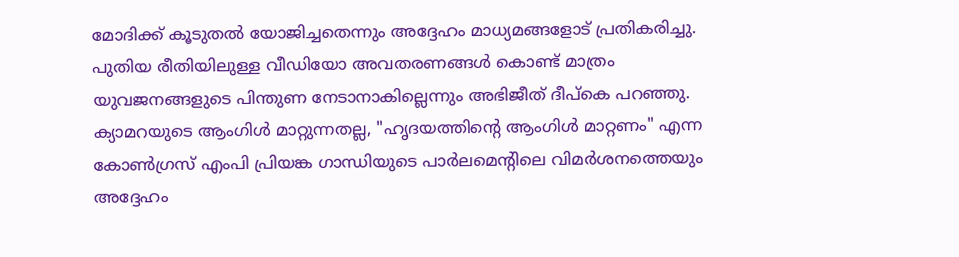മോദിക്ക് കൂടുതൽ യോജിച്ചതെന്നും അദ്ദേഹം മാധ്യമങ്ങളോട് പ്രതികരിച്ചു.
പുതിയ രീതിയിലുള്ള വീഡിയോ അവതരണങ്ങൾ കൊണ്ട് മാത്രം യുവജനങ്ങളുടെ പിന്തുണ നേടാനാകില്ലെന്നും അഭിജീത് ദീപ്കെ പറഞ്ഞു. ക്യാമറയുടെ ആംഗിൾ മാറ്റുന്നതല്ല, "ഹൃദയത്തിന്റെ ആംഗിൾ മാറ്റണം" എന്ന കോൺഗ്രസ് എംപി പ്രിയങ്ക ഗാന്ധിയുടെ പാർലമെന്റിലെ വിമർശനത്തെയും അദ്ദേഹം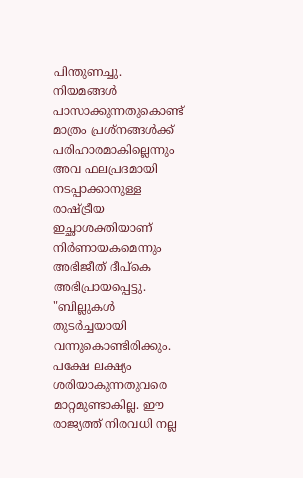പിന്തുണച്ചു.
നിയമങ്ങൾ പാസാക്കുന്നതുകൊണ്ട് മാത്രം പ്രശ്നങ്ങൾക്ക് പരിഹാരമാകില്ലെന്നും അവ ഫലപ്രദമായി നടപ്പാക്കാനുള്ള രാഷ്ട്രീയ ഇച്ഛാശക്തിയാണ് നിർണായകമെന്നും അഭിജീത് ദീപ്കെ അഭിപ്രായപ്പെട്ടു.
"ബില്ലുകൾ തുടർച്ചയായി വന്നുകൊണ്ടിരിക്കും. പക്ഷേ ലക്ഷ്യം ശരിയാകുന്നതുവരെ മാറ്റമുണ്ടാകില്ല. ഈ രാജ്യത്ത് നിരവധി നല്ല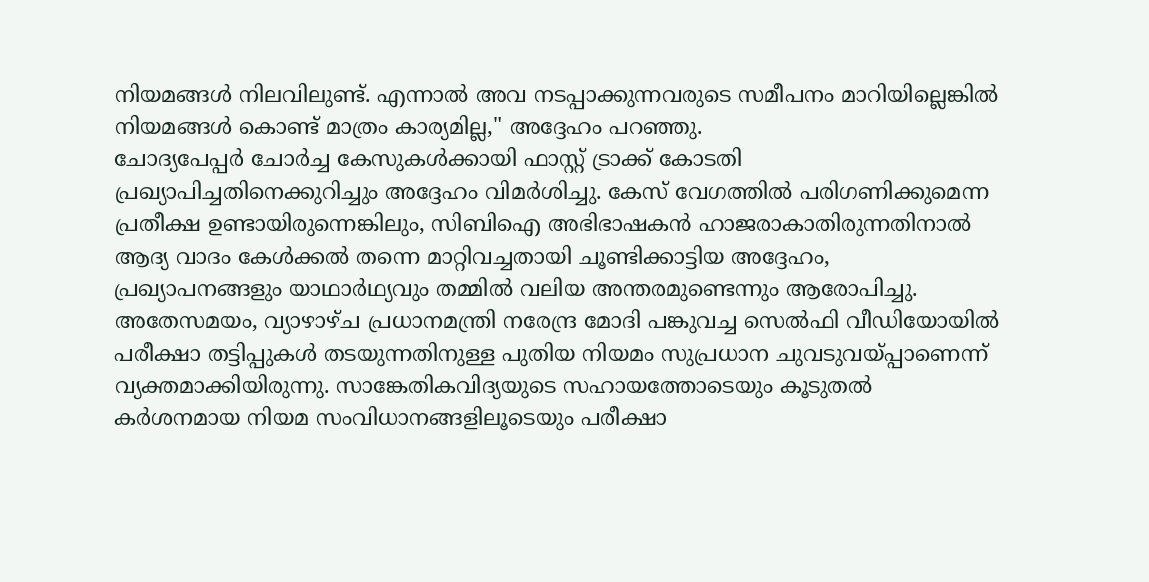നിയമങ്ങൾ നിലവിലുണ്ട്. എന്നാൽ അവ നടപ്പാക്കുന്നവരുടെ സമീപനം മാറിയില്ലെങ്കിൽ നിയമങ്ങൾ കൊണ്ട് മാത്രം കാര്യമില്ല," അദ്ദേഹം പറഞ്ഞു.
ചോദ്യപേപ്പർ ചോർച്ച കേസുകൾക്കായി ഫാസ്റ്റ് ട്രാക്ക് കോടതി പ്രഖ്യാപിച്ചതിനെക്കുറിച്ചും അദ്ദേഹം വിമർശിച്ചു. കേസ് വേഗത്തിൽ പരിഗണിക്കുമെന്ന പ്രതീക്ഷ ഉണ്ടായിരുന്നെങ്കിലും, സിബിഐ അഭിഭാഷകൻ ഹാജരാകാതിരുന്നതിനാൽ ആദ്യ വാദം കേൾക്കൽ തന്നെ മാറ്റിവച്ചതായി ചൂണ്ടിക്കാട്ടിയ അദ്ദേഹം, പ്രഖ്യാപനങ്ങളും യാഥാർഥ്യവും തമ്മിൽ വലിയ അന്തരമുണ്ടെന്നും ആരോപിച്ചു.
അതേസമയം, വ്യാഴാഴ്ച പ്രധാനമന്ത്രി നരേന്ദ്ര മോദി പങ്കുവച്ച സെൽഫി വീഡിയോയിൽ പരീക്ഷാ തട്ടിപ്പുകൾ തടയുന്നതിനുള്ള പുതിയ നിയമം സുപ്രധാന ചുവടുവയ്പ്പാണെന്ന് വ്യക്തമാക്കിയിരുന്നു. സാങ്കേതികവിദ്യയുടെ സഹായത്തോടെയും കൂടുതൽ കർശനമായ നിയമ സംവിധാനങ്ങളിലൂടെയും പരീക്ഷാ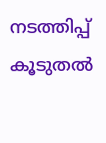നടത്തിപ്പ് കൂടുതൽ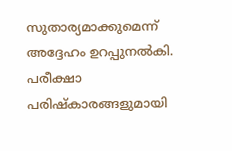സുതാര്യമാക്കുമെന്ന് അദ്ദേഹം ഉറപ്പുനൽകി.
പരീക്ഷാ പരിഷ്കാരങ്ങളുമായി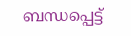ബന്ധപ്പെട്ട്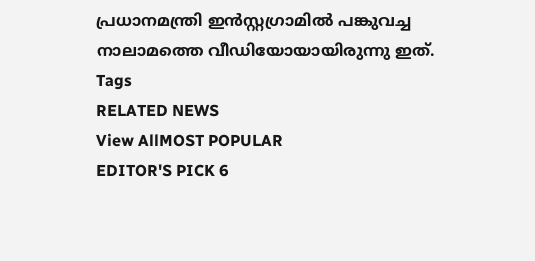പ്രധാനമന്ത്രി ഇൻസ്റ്റഗ്രാമിൽ പങ്കുവച്ച നാലാമത്തെ വീഡിയോയായിരുന്നു ഇത്.
Tags
RELATED NEWS
View AllMOST POPULAR
EDITOR'S PICK 6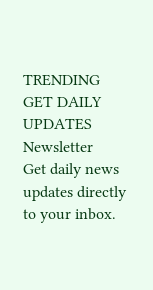TRENDING
GET DAILY UPDATES
Newsletter
Get daily news updates directly to your inbox.